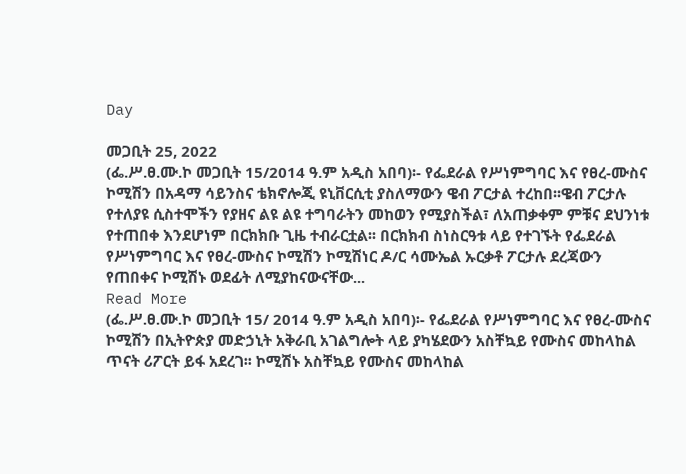Day

መጋቢት 25, 2022
(ፌ.ሥ.ፀ.ሙ.ኮ መጋቢት 15/2014 ዓ.ም አዲስ አበባ)፡- የፌደራል የሥነምግባር እና የፀረ-ሙስና ኮሚሽን በአዳማ ሳይንስና ቴክኖሎጂ ዩኒቨርሲቲ ያስለማውን ዌብ ፖርታል ተረከበ፡፡ዌብ ፖርታሉ የተለያዩ ሲስተሞችን የያዘና ልዩ ልዩ ተግባራትን መከወን የሚያስችል፣ ለአጠቃቀም ምቹና ደህንነቱ የተጠበቀ እንደሆነም በርክክቡ ጊዜ ተብራርቷል፡፡ በርክክብ ስነስርዓቱ ላይ የተገኙት የፌደራል የሥነምግባር እና የፀረ-ሙስና ኮሚሽን ኮሚሽነር ዶ/ር ሳሙኤል ኡርቃቶ ፖርታሉ ደረጃውን የጠበቀና ኮሚሽኑ ወደፊት ለሚያከናውናቸው...
Read More
(ፌ.ሥ.ፀ.ሙ.ኮ መጋቢት 15/ 2014 ዓ.ም አዲስ አበባ)፡- የፌደራል የሥነምግባር እና የፀረ-ሙስና ኮሚሽን በኢትዮጵያ መድኃኒት አቅራቢ አገልግሎት ላይ ያካሄደውን አስቸኳይ የሙስና መከላከል ጥናት ሪፖርት ይፋ አደረገ፡፡ ኮሚሽኑ አስቸኳይ የሙስና መከላከል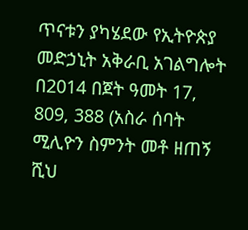ጥናቱን ያካሄደው የኢትዮጵያ መድኃኒት አቅራቢ አገልግሎት በ2014 በጀት ዓመት 17, 809, 388 (አስራ ሰባት ሚሊዮን ስምንት መቶ ዘጠኝ ሺህ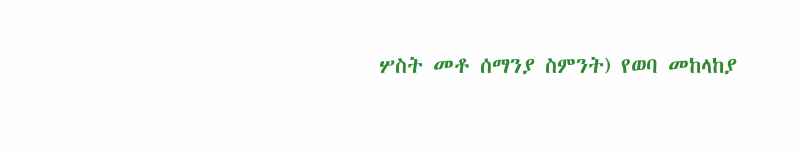ሦስት መቶ ሰማንያ ስምንት) የወባ መከላከያ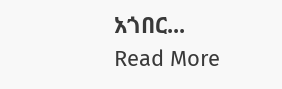አጎበር...
Read More